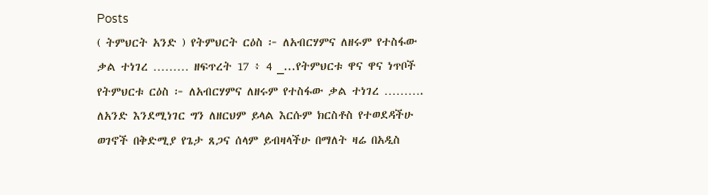Posts
( ትምህርት አንድ ) የትምህርት ርዕስ ፦ ለአብርሃምና ለዘሩም የተስፋው ቃል ተነገረ ……… ዘፍጥረት 17 ፥ 4 _...የትምህርቱ ዋና ዋና ነጥቦች የትምህርቱ ርዕስ ፦ ለአብርሃምና ለዘሩም የተስፋው ቃል ተነገረ ………. ለአንድ እንደሚነገር ግን ለዘርህም ይላል እርሱም ክርስቶስ የተወደዳችሁ ወገኖች በቅድሚያ የጌታ ጸጋና ሰላም ይብዛላችሁ በማለት ዛሬ በአዲስ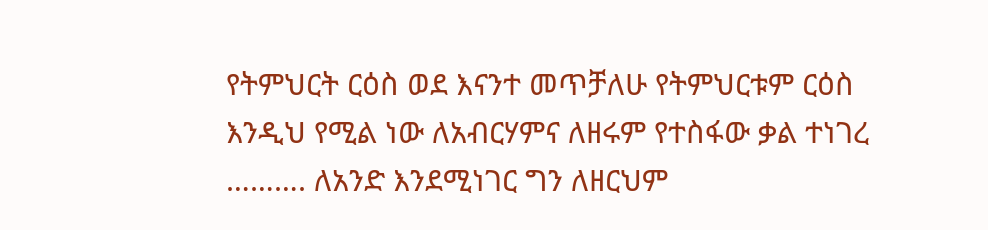የትምህርት ርዕስ ወደ እናንተ መጥቻለሁ የትምህርቱም ርዕስ እንዲህ የሚል ነው ለአብርሃምና ለዘሩም የተስፋው ቃል ተነገረ ………. ለአንድ እንደሚነገር ግን ለዘርህም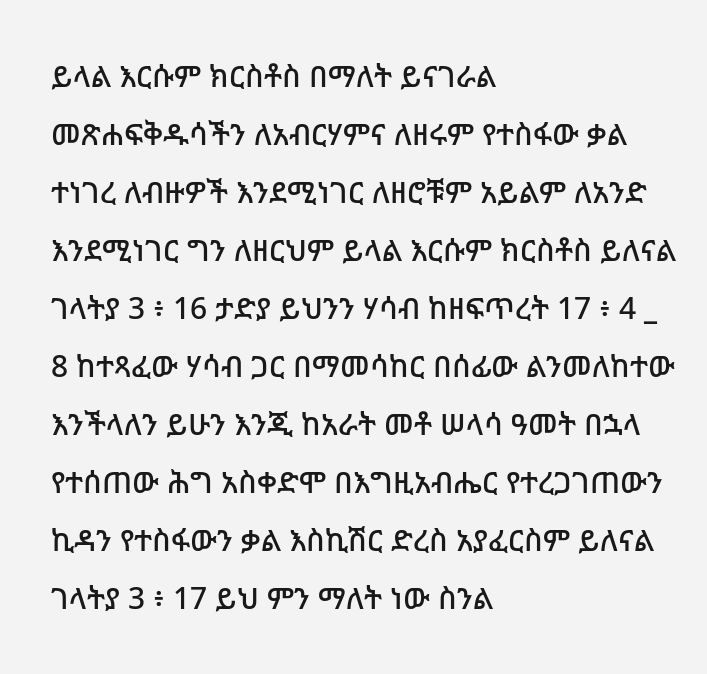ይላል እርሱም ክርስቶስ በማለት ይናገራል መጽሐፍቅዱሳችን ለአብርሃምና ለዘሩም የተስፋው ቃል ተነገረ ለብዙዎች እንደሚነገር ለዘሮቹም አይልም ለአንድ እንደሚነገር ግን ለዘርህም ይላል እርሱም ክርስቶስ ይለናል ገላትያ 3 ፥ 16 ታድያ ይህንን ሃሳብ ከዘፍጥረት 17 ፥ 4 _ 8 ከተጻፈው ሃሳብ ጋር በማመሳከር በሰፊው ልንመለከተው እንችላለን ይሁን እንጂ ከአራት መቶ ሠላሳ ዓመት በኋላ የተሰጠው ሕግ አስቀድሞ በእግዚአብሔር የተረጋገጠውን ኪዳን የተስፋውን ቃል እስኪሽር ድረስ አያፈርስም ይለናል ገላትያ 3 ፥ 17 ይህ ምን ማለት ነው ስንል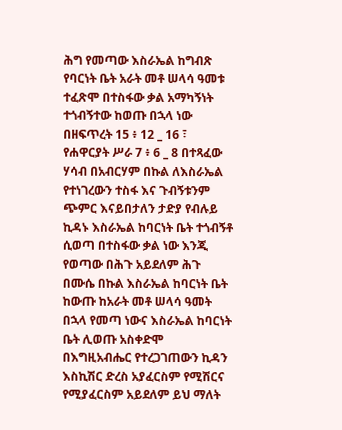ሕግ የመጣው እስራኤል ከግብጽ የባርነት ቤት አራት መቶ ሠላሳ ዓመቱ ተፈጽሞ በተስፋው ቃል አማካኝነት ተጎብኝተው ከወጡ በኋላ ነው በዘፍጥረት 15 ፥ 12 _ 16 ፣ የሐዋርያት ሥራ 7 ፥ 6 _ 8 በተጻፈው ሃሳብ በአብርሃም በኩል ለእስራኤል የተነገረውን ተስፋ እና ጉብኝቱንም ጭምር እናይበታለን ታድያ የብሉይ ኪዳኑ እስራኤል ከባርነት ቤት ተጎብኝቶ ሲወጣ በተስፋው ቃል ነው እንጂ የወጣው በሕጉ አይደለም ሕጉ በሙሴ በኩል እስራኤል ከባርነት ቤት ከውጡ ከአራት መቶ ሠላሳ ዓመት በኋላ የመጣ ነውና እስራኤል ከባርነት ቤት ሊወጡ አስቀድሞ በእግዚአብሔር የተረጋገጠውን ኪዳን እስኪሽር ድረስ አያፈርስም የሚሽርና የሚያፈርስም አይደለም ይህ ማለት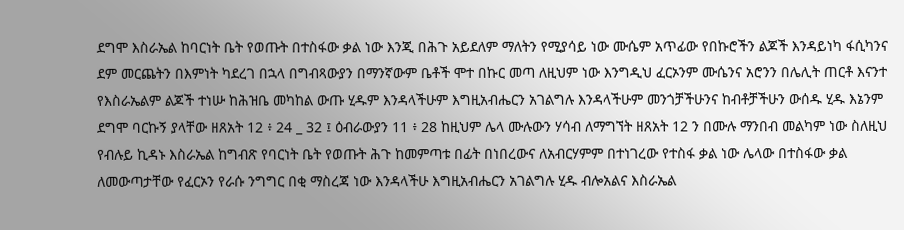ደግሞ እስራኤል ከባርነት ቤት የወጡት በተስፋው ቃል ነው እንጂ በሕጉ አይደለም ማለትን የሚያሳይ ነው ሙሴም አጥፊው የበኩሮችን ልጆች እንዳይነካ ፋሲካንና ደም መርጨትን በእምነት ካደረገ በኋላ በግብጻውያን በማንኛውም ቤቶች ሞተ በኩር መጣ ለዚህም ነው እንግዲህ ፈርኦንም ሙሴንና አሮንን በሌሊት ጠርቶ እናንተ የእስራኤልም ልጆች ተነሡ ከሕዝቤ መካከል ውጡ ሂዱም እንዳላችሁም እግዚአብሔርን አገልግሉ እንዳላችሁም መንጎቻችሁንና ከብቶቻችሁን ውሰዱ ሂዱ እኔንም ደግሞ ባርኩኝ ያላቸው ዘጸአት 12 ፥ 24 _ 32 ፤ ዕብራውያን 11 ፥ 28 ከዚህም ሌላ ሙሉውን ሃሳብ ለማግኘት ዘጸአት 12 ን በሙሉ ማንበብ መልካም ነው ስለዚህ የብሉይ ኪዳኑ እስራኤል ከግብጽ የባርነት ቤት የወጡት ሕጉ ከመምጣቱ በፊት በነበረውና ለአብርሃምም በተነገረው የተስፋ ቃል ነው ሌላው በተስፋው ቃል ለመውጣታቸው የፈርኦን የራሱ ንግግር በቂ ማስረጃ ነው እንዳላችሁ እግዚአብሔርን አገልግሉ ሂዱ ብሎአልና እስራኤል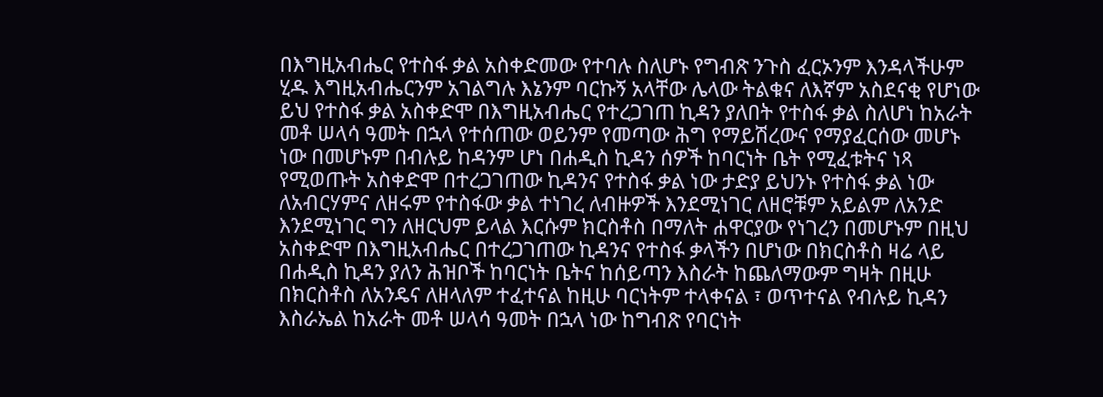በእግዚአብሔር የተስፋ ቃል አስቀድመው የተባሉ ስለሆኑ የግብጽ ንጉስ ፈርኦንም እንዳላችሁም ሂዱ እግዚአብሔርንም አገልግሉ እኔንም ባርኩኝ አላቸው ሌላው ትልቁና ለእኛም አስደናቂ የሆነው ይህ የተስፋ ቃል አስቀድሞ በእግዚአብሔር የተረጋገጠ ኪዳን ያለበት የተስፋ ቃል ስለሆነ ከአራት መቶ ሠላሳ ዓመት በኋላ የተሰጠው ወይንም የመጣው ሕግ የማይሽረውና የማያፈርሰው መሆኑ ነው በመሆኑም በብሉይ ከዳንም ሆነ በሐዲስ ኪዳን ሰዎች ከባርነት ቤት የሚፈቱትና ነጻ የሚወጡት አስቀድሞ በተረጋገጠው ኪዳንና የተስፋ ቃል ነው ታድያ ይህንኑ የተስፋ ቃል ነው ለአብርሃምና ለዘሩም የተስፋው ቃል ተነገረ ለብዙዎች እንደሚነገር ለዘሮቹም አይልም ለአንድ እንደሚነገር ግን ለዘርህም ይላል እርሱም ክርስቶስ በማለት ሐዋርያው የነገረን በመሆኑም በዚህ አስቀድሞ በእግዚአብሔር በተረጋገጠው ኪዳንና የተስፋ ቃላችን በሆነው በክርስቶስ ዛሬ ላይ በሐዲስ ኪዳን ያለን ሕዝቦች ከባርነት ቤትና ከሰይጣን እስራት ከጨለማውም ግዛት በዚሁ በክርስቶስ ለአንዴና ለዘላለም ተፈተናል ከዚሁ ባርነትም ተላቀናል ፣ ወጥተናል የብሉይ ኪዳን እስራኤል ከአራት መቶ ሠላሳ ዓመት በኋላ ነው ከግብጽ የባርነት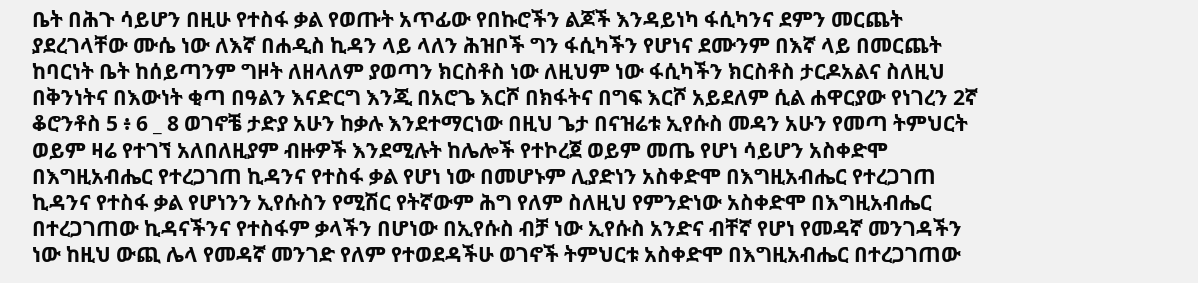ቤት በሕጉ ሳይሆን በዚሁ የተስፋ ቃል የወጡት አጥፊው የበኩሮችን ልጆች እንዳይነካ ፋሲካንና ደምን መርጨት ያደረገላቸው ሙሴ ነው ለእኛ በሐዲስ ኪዳን ላይ ላለን ሕዝቦች ግን ፋሲካችን የሆነና ደሙንም በእኛ ላይ በመርጨት ከባርነት ቤት ከሰይጣንም ግዞት ለዘላለም ያወጣን ክርስቶስ ነው ለዚህም ነው ፋሲካችን ክርስቶስ ታርዶአልና ስለዚህ በቅንነትና በእውነት ቂጣ በዓልን እናድርግ እንጂ በአሮጌ እርሾ በክፋትና በግፍ እርሾ አይደለም ሲል ሐዋርያው የነገረን 2ኛ ቆሮንቶስ 5 ፥ 6 _ 8 ወገኖቼ ታድያ አሁን ከቃሉ እንደተማርነው በዚህ ጌታ በናዝሬቱ ኢየሱስ መዳን አሁን የመጣ ትምህርት ወይም ዛሬ የተገኘ አለበለዚያም ብዙዎች እንደሚሉት ከሌሎች የተኮረጀ ወይም መጤ የሆነ ሳይሆን አስቀድሞ በእግዚአብሔር የተረጋገጠ ኪዳንና የተስፋ ቃል የሆነ ነው በመሆኑም ሊያድነን አስቀድሞ በእግዚአብሔር የተረጋገጠ ኪዳንና የተስፋ ቃል የሆነንን ኢየሱስን የሚሽር የትኛውም ሕግ የለም ስለዚህ የምንድነው አስቀድሞ በእግዚአብሔር በተረጋገጠው ኪዳናችንና የተስፋም ቃላችን በሆነው በኢየሱስ ብቻ ነው ኢየሱስ አንድና ብቸኛ የሆነ የመዳኛ መንገዳችን ነው ከዚህ ውጪ ሌላ የመዳኛ መንገድ የለም የተወደዳችሁ ወገኖች ትምህርቱ አስቀድሞ በእግዚአብሔር በተረጋገጠው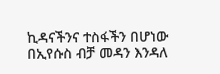ኪዳናችንና ተስፋችን በሆነው በኢየሱስ ብቻ መዳን እንዳለ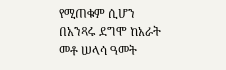የሚጠቁም ሲሆን በአንጻሩ ደግሞ ከአራት መቶ ሠላሳ ዓመት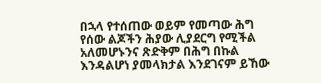በኋላ የተሰጠው ወይም የመጣው ሕግ የሰው ልጆችን ሕያው ሊያደርግ የሚችል አለመሆኑንና ጽድቅም በሕግ በኩል እንዳልሆነ ያመላክታል እንደገናም ይኸው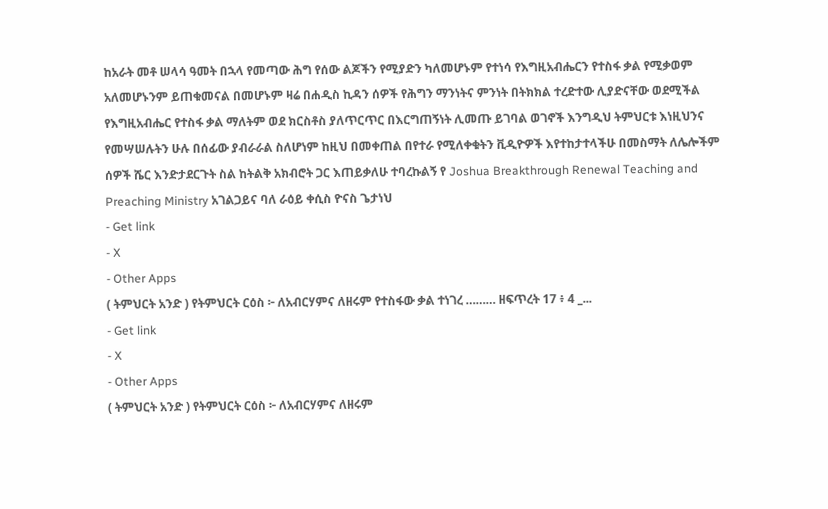ከአራት መቶ ሠላሳ ዓመት በኋላ የመጣው ሕግ የሰው ልጆችን የሚያድን ካለመሆኑም የተነሳ የእግዚአብሔርን የተስፋ ቃል የሚቃወም አለመሆኑንም ይጠቁመናል በመሆኑም ዛሬ በሐዲስ ኪዳን ሰዎች የሕግን ማንነትና ምንነት በትክክል ተረድተው ሊያድናቸው ወደሚችል የእግዚአብሔር የተስፋ ቃል ማለትም ወደ ክርስቶስ ያለጥርጥር በእርግጠኝነት ሊመጡ ይገባል ወገኖች እንግዲህ ትምህርቱ እነዚህንና የመሣሠሉትን ሁሉ በሰፊው ያብራራል ስለሆነም ከዚህ በመቀጠል በየተራ የሚለቀቁትን ቪዲዮዎች እየተከታተላችሁ በመስማት ለሌሎችም ሰዎች ሼር እንድታደርጉት ስል ከትልቅ አክብሮት ጋር እጠይቃለሁ ተባረኩልኝ የ Joshua Breakthrough Renewal Teaching and Preaching Ministry አገልጋይና ባለ ራዕይ ቀሲስ ዮናስ ጌታነህ
- Get link
- X
- Other Apps
( ትምህርት አንድ ) የትምህርት ርዕስ ፦ ለአብርሃምና ለዘሩም የተስፋው ቃል ተነገረ ……… ዘፍጥረት 17 ፥ 4 _...
- Get link
- X
- Other Apps
( ትምህርት አንድ ) የትምህርት ርዕስ ፦ ለአብርሃምና ለዘሩም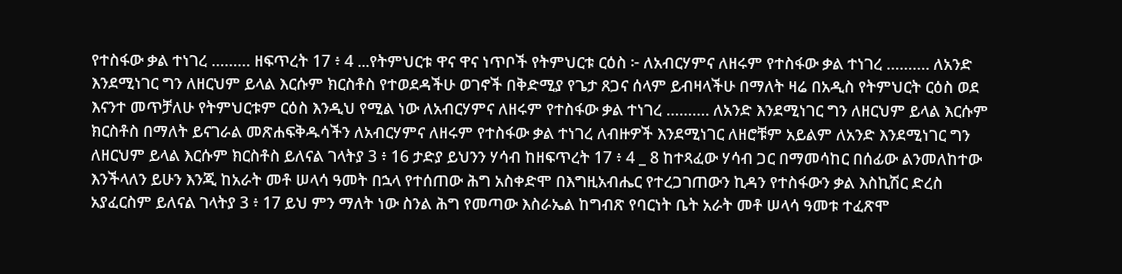የተስፋው ቃል ተነገረ ……… ዘፍጥረት 17 ፥ 4 ...የትምህርቱ ዋና ዋና ነጥቦች የትምህርቱ ርዕስ ፦ ለአብርሃምና ለዘሩም የተስፋው ቃል ተነገረ ………. ለአንድ እንደሚነገር ግን ለዘርህም ይላል እርሱም ክርስቶስ የተወደዳችሁ ወገኖች በቅድሚያ የጌታ ጸጋና ሰላም ይብዛላችሁ በማለት ዛሬ በአዲስ የትምህርት ርዕስ ወደ እናንተ መጥቻለሁ የትምህርቱም ርዕስ እንዲህ የሚል ነው ለአብርሃምና ለዘሩም የተስፋው ቃል ተነገረ ………. ለአንድ እንደሚነገር ግን ለዘርህም ይላል እርሱም ክርስቶስ በማለት ይናገራል መጽሐፍቅዱሳችን ለአብርሃምና ለዘሩም የተስፋው ቃል ተነገረ ለብዙዎች እንደሚነገር ለዘሮቹም አይልም ለአንድ እንደሚነገር ግን ለዘርህም ይላል እርሱም ክርስቶስ ይለናል ገላትያ 3 ፥ 16 ታድያ ይህንን ሃሳብ ከዘፍጥረት 17 ፥ 4 _ 8 ከተጻፈው ሃሳብ ጋር በማመሳከር በሰፊው ልንመለከተው እንችላለን ይሁን እንጂ ከአራት መቶ ሠላሳ ዓመት በኋላ የተሰጠው ሕግ አስቀድሞ በእግዚአብሔር የተረጋገጠውን ኪዳን የተስፋውን ቃል እስኪሽር ድረስ አያፈርስም ይለናል ገላትያ 3 ፥ 17 ይህ ምን ማለት ነው ስንል ሕግ የመጣው እስራኤል ከግብጽ የባርነት ቤት አራት መቶ ሠላሳ ዓመቱ ተፈጽሞ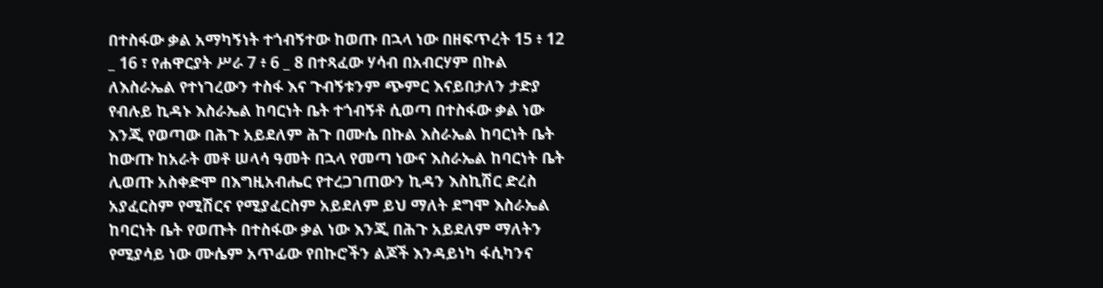በተስፋው ቃል አማካኝነት ተጎብኝተው ከወጡ በኋላ ነው በዘፍጥረት 15 ፥ 12 _ 16 ፣ የሐዋርያት ሥራ 7 ፥ 6 _ 8 በተጻፈው ሃሳብ በአብርሃም በኩል ለእስራኤል የተነገረውን ተስፋ እና ጉብኝቱንም ጭምር እናይበታለን ታድያ የብሉይ ኪዳኑ እስራኤል ከባርነት ቤት ተጎብኝቶ ሲወጣ በተስፋው ቃል ነው እንጂ የወጣው በሕጉ አይደለም ሕጉ በሙሴ በኩል እስራኤል ከባርነት ቤት ከውጡ ከአራት መቶ ሠላሳ ዓመት በኋላ የመጣ ነውና እስራኤል ከባርነት ቤት ሊወጡ አስቀድሞ በእግዚአብሔር የተረጋገጠውን ኪዳን እስኪሽር ድረስ አያፈርስም የሚሽርና የሚያፈርስም አይደለም ይህ ማለት ደግሞ እስራኤል ከባርነት ቤት የወጡት በተስፋው ቃል ነው እንጂ በሕጉ አይደለም ማለትን የሚያሳይ ነው ሙሴም አጥፊው የበኩሮችን ልጆች እንዳይነካ ፋሲካንና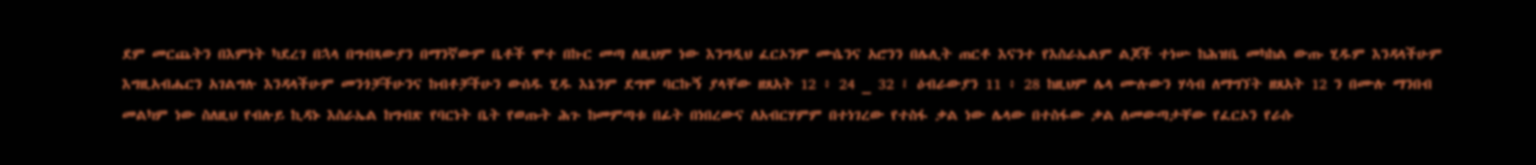ደም መርጨትን በእምነት ካደረገ በኋላ በግብጻውያን በማንኛውም ቤቶች ሞተ በኩር መጣ ለዚህም ነው እንግዲህ ፈርኦንም ሙሴንና አሮንን በሌሊት ጠርቶ እናንተ የእስራኤልም ልጆች ተነሡ ከሕዝቤ መካከል ውጡ ሂዱም እንዳላችሁም እግዚአብሔርን አገልግሉ እንዳላችሁም መንጎቻችሁንና ከብቶቻችሁን ውሰዱ ሂዱ እኔንም ደግሞ ባርኩኝ ያላቸው ዘጸአት 12 ፥ 24 _ 32 ፤ ዕብራውያን 11 ፥ 28 ከዚህም ሌላ ሙሉውን ሃሳብ ለማግኘት ዘጸአት 12 ን በሙሉ ማንበብ መልካም ነው ስለዚህ የብሉይ ኪዳኑ እስራኤል ከግብጽ የባርነት ቤት የወጡት ሕጉ ከመምጣቱ በፊት በነበረውና ለአብርሃምም በተነገረው የተስፋ ቃል ነው ሌላው በተስፋው ቃል ለመውጣታቸው የፈርኦን የራሱ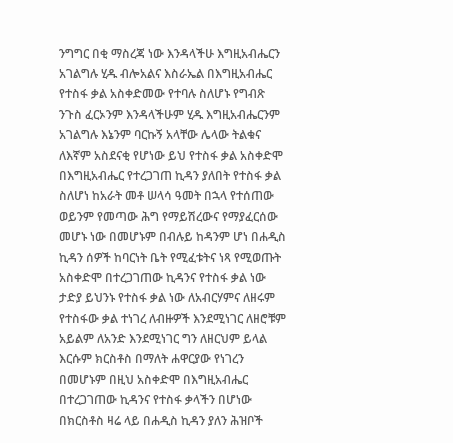ንግግር በቂ ማስረጃ ነው እንዳላችሁ እግዚአብሔርን አገልግሉ ሂዱ ብሎአልና እስራኤል በእግዚአብሔር የተስፋ ቃል አስቀድመው የተባሉ ስለሆኑ የግብጽ ንጉስ ፈርኦንም እንዳላችሁም ሂዱ እግዚአብሔርንም አገልግሉ እኔንም ባርኩኝ አላቸው ሌላው ትልቁና ለእኛም አስደናቂ የሆነው ይህ የተስፋ ቃል አስቀድሞ በእግዚአብሔር የተረጋገጠ ኪዳን ያለበት የተስፋ ቃል ስለሆነ ከአራት መቶ ሠላሳ ዓመት በኋላ የተሰጠው ወይንም የመጣው ሕግ የማይሽረውና የማያፈርሰው መሆኑ ነው በመሆኑም በብሉይ ከዳንም ሆነ በሐዲስ ኪዳን ሰዎች ከባርነት ቤት የሚፈቱትና ነጻ የሚወጡት አስቀድሞ በተረጋገጠው ኪዳንና የተስፋ ቃል ነው ታድያ ይህንኑ የተስፋ ቃል ነው ለአብርሃምና ለዘሩም የተስፋው ቃል ተነገረ ለብዙዎች እንደሚነገር ለዘሮቹም አይልም ለአንድ እንደሚነገር ግን ለዘርህም ይላል እርሱም ክርስቶስ በማለት ሐዋርያው የነገረን በመሆኑም በዚህ አስቀድሞ በእግዚአብሔር በተረጋገጠው ኪዳንና የተስፋ ቃላችን በሆነው በክርስቶስ ዛሬ ላይ በሐዲስ ኪዳን ያለን ሕዝቦች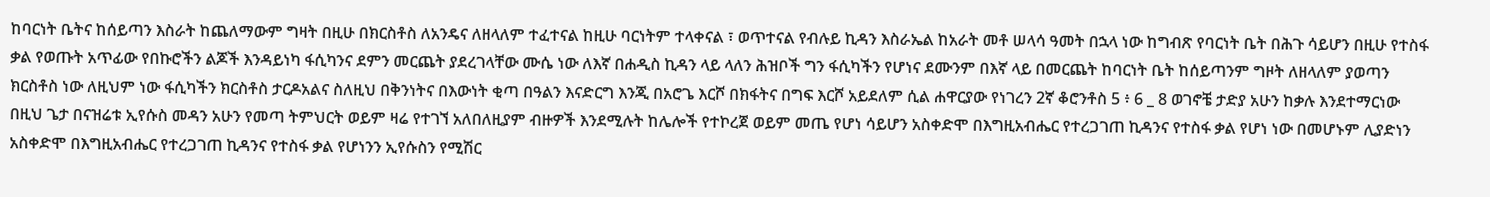ከባርነት ቤትና ከሰይጣን እስራት ከጨለማውም ግዛት በዚሁ በክርስቶስ ለአንዴና ለዘላለም ተፈተናል ከዚሁ ባርነትም ተላቀናል ፣ ወጥተናል የብሉይ ኪዳን እስራኤል ከአራት መቶ ሠላሳ ዓመት በኋላ ነው ከግብጽ የባርነት ቤት በሕጉ ሳይሆን በዚሁ የተስፋ ቃል የወጡት አጥፊው የበኩሮችን ልጆች እንዳይነካ ፋሲካንና ደምን መርጨት ያደረገላቸው ሙሴ ነው ለእኛ በሐዲስ ኪዳን ላይ ላለን ሕዝቦች ግን ፋሲካችን የሆነና ደሙንም በእኛ ላይ በመርጨት ከባርነት ቤት ከሰይጣንም ግዞት ለዘላለም ያወጣን ክርስቶስ ነው ለዚህም ነው ፋሲካችን ክርስቶስ ታርዶአልና ስለዚህ በቅንነትና በእውነት ቂጣ በዓልን እናድርግ እንጂ በአሮጌ እርሾ በክፋትና በግፍ እርሾ አይደለም ሲል ሐዋርያው የነገረን 2ኛ ቆሮንቶስ 5 ፥ 6 _ 8 ወገኖቼ ታድያ አሁን ከቃሉ እንደተማርነው በዚህ ጌታ በናዝሬቱ ኢየሱስ መዳን አሁን የመጣ ትምህርት ወይም ዛሬ የተገኘ አለበለዚያም ብዙዎች እንደሚሉት ከሌሎች የተኮረጀ ወይም መጤ የሆነ ሳይሆን አስቀድሞ በእግዚአብሔር የተረጋገጠ ኪዳንና የተስፋ ቃል የሆነ ነው በመሆኑም ሊያድነን አስቀድሞ በእግዚአብሔር የተረጋገጠ ኪዳንና የተስፋ ቃል የሆነንን ኢየሱስን የሚሽር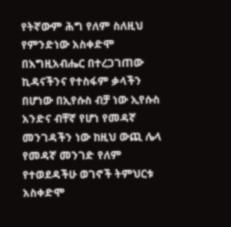የትኛውም ሕግ የለም ስለዚህ የምንድነው አስቀድሞ በእግዚአብሔር በተረጋገጠው ኪዳናችንና የተስፋም ቃላችን በሆነው በኢየሱስ ብቻ ነው ኢየሱስ አንድና ብቸኛ የሆነ የመዳኛ መንገዳችን ነው ከዚህ ውጪ ሌላ የመዳኛ መንገድ የለም የተወደዳችሁ ወገኖች ትምህርቱ አስቀድሞ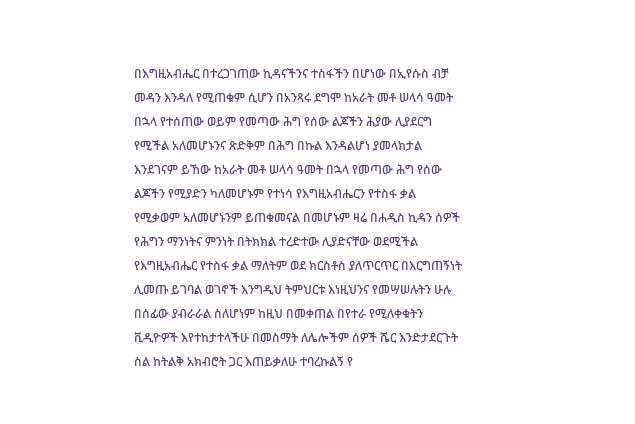በእግዚአብሔር በተረጋገጠው ኪዳናችንና ተስፋችን በሆነው በኢየሱስ ብቻ መዳን እንዳለ የሚጠቁም ሲሆን በአንጻሩ ደግሞ ከአራት መቶ ሠላሳ ዓመት በኋላ የተሰጠው ወይም የመጣው ሕግ የሰው ልጆችን ሕያው ሊያደርግ የሚችል አለመሆኑንና ጽድቅም በሕግ በኩል እንዳልሆነ ያመላክታል እንደገናም ይኸው ከአራት መቶ ሠላሳ ዓመት በኋላ የመጣው ሕግ የሰው ልጆችን የሚያድን ካለመሆኑም የተነሳ የእግዚአብሔርን የተስፋ ቃል የሚቃወም አለመሆኑንም ይጠቁመናል በመሆኑም ዛሬ በሐዲስ ኪዳን ሰዎች የሕግን ማንነትና ምንነት በትክክል ተረድተው ሊያድናቸው ወደሚችል የእግዚአብሔር የተስፋ ቃል ማለትም ወደ ክርስቶስ ያለጥርጥር በእርግጠኝነት ሊመጡ ይገባል ወገኖች እንግዲህ ትምህርቱ እነዚህንና የመሣሠሉትን ሁሉ በሰፊው ያብራራል ስለሆነም ከዚህ በመቀጠል በየተራ የሚለቀቁትን ቪዲዮዎች እየተከታተላችሁ በመስማት ለሌሎችም ሰዎች ሼር እንድታደርጉት ስል ከትልቅ አክብሮት ጋር እጠይቃለሁ ተባረኩልኝ የ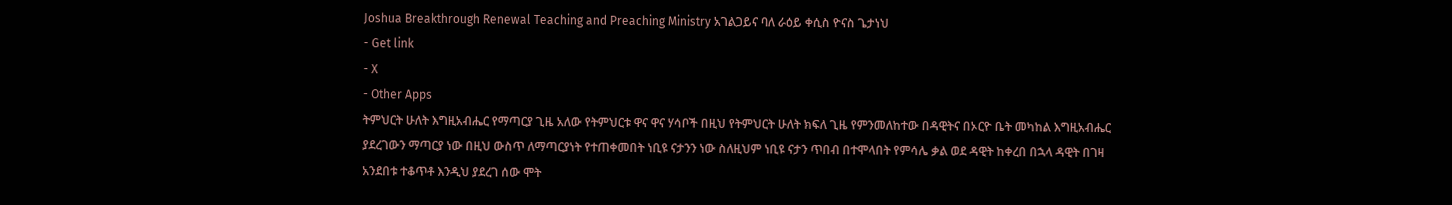Joshua Breakthrough Renewal Teaching and Preaching Ministry አገልጋይና ባለ ራዕይ ቀሲስ ዮናስ ጌታነህ
- Get link
- X
- Other Apps
ትምህርት ሁለት እግዚአብሔር የማጣርያ ጊዜ አለው የትምህርቱ ዋና ዋና ሃሳቦች በዚህ የትምህርት ሁለት ክፍለ ጊዜ የምንመለከተው በዳዊትና በኦርዮ ቤት መካከል እግዚአብሔር ያደረገውን ማጣርያ ነው በዚህ ውስጥ ለማጣርያነት የተጠቀመበት ነቢዩ ናታንን ነው ስለዚህም ነቢዩ ናታን ጥበብ በተሞላበት የምሳሌ ቃል ወደ ዳዊት ከቀረበ በኋላ ዳዊት በገዛ አንደበቱ ተቆጥቶ እንዲህ ያደረገ ሰው ሞት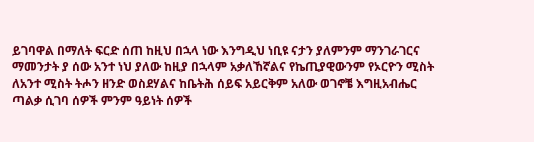ይገባዋል በማለት ፍርድ ሰጠ ከዚህ በኋላ ነው እንግዲህ ነቢዩ ናታን ያለምንም ማንገራገርና ማመንታት ያ ሰው አንተ ነህ ያለው ከዚያ በኋላም አቃለኸኛልና የኬጢያዊውንም የኦርዮን ሚስት ለአንተ ሚስት ትሖን ዘንድ ወስደሃልና ከቤትሕ ሰይፍ አይርቅም አለው ወገኖቼ እግዚአብሔር ጣልቃ ሲገባ ሰዎች ምንም ዓይነት ሰዎች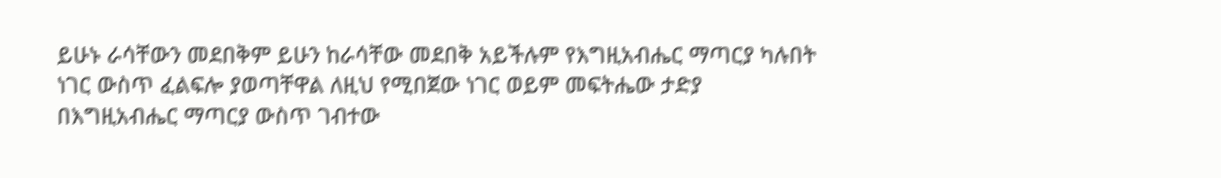ይሁኑ ራሳቸውን መደበቅም ይሁን ከራሳቸው መደበቅ አይችሉም የእግዚአብሔር ማጣርያ ካሉበት ነገር ውስጥ ፈልፍሎ ያወጣቸዋል ለዚህ የሚበጀው ነገር ወይም መፍትሔው ታድያ በእግዚአብሔር ማጣርያ ውስጥ ገብተው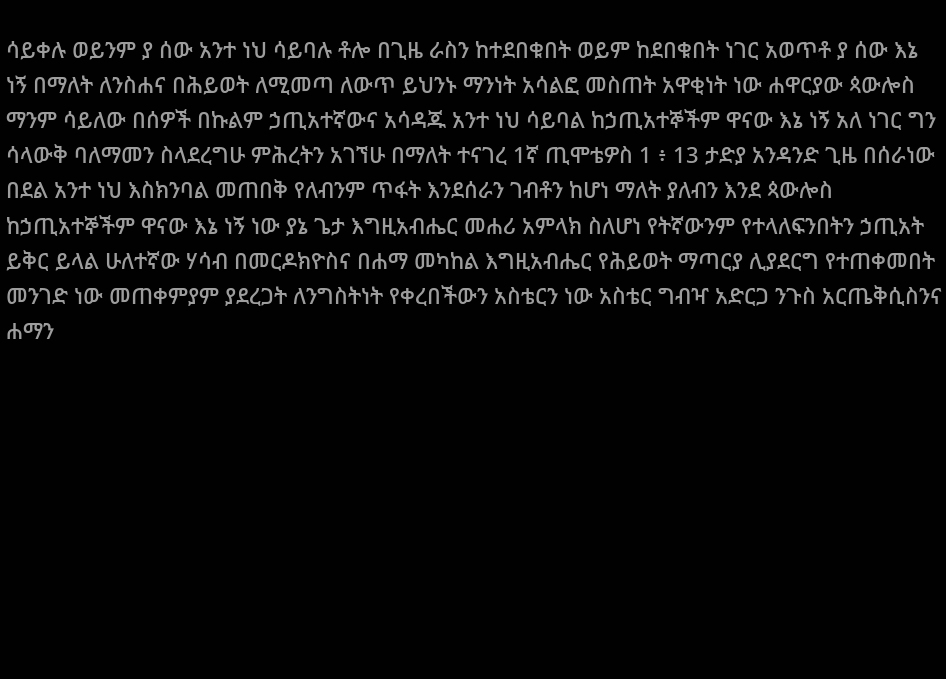ሳይቀሉ ወይንም ያ ሰው አንተ ነህ ሳይባሉ ቶሎ በጊዜ ራስን ከተደበቁበት ወይም ከደበቁበት ነገር አወጥቶ ያ ሰው እኔ ነኝ በማለት ለንስሐና በሕይወት ለሚመጣ ለውጥ ይህንኑ ማንነት አሳልፎ መስጠት አዋቂነት ነው ሐዋርያው ጳውሎስ ማንም ሳይለው በሰዎች በኩልም ኃጢአተኛውና አሳዳጁ አንተ ነህ ሳይባል ከኃጢአተኞችም ዋናው እኔ ነኝ አለ ነገር ግን ሳላውቅ ባለማመን ስላደረግሁ ምሕረትን አገኘሁ በማለት ተናገረ 1ኛ ጢሞቴዎስ 1 ፥ 13 ታድያ አንዳንድ ጊዜ በሰራነው በደል አንተ ነህ እስክንባል መጠበቅ የለብንም ጥፋት እንደሰራን ገብቶን ከሆነ ማለት ያለብን እንደ ጳውሎስ ከኃጢአተኞችም ዋናው እኔ ነኝ ነው ያኔ ጌታ እግዚአብሔር መሐሪ አምላክ ስለሆነ የትኛውንም የተላለፍንበትን ኃጢአት ይቅር ይላል ሁለተኛው ሃሳብ በመርዶክዮስና በሐማ መካከል እግዚአብሔር የሕይወት ማጣርያ ሊያደርግ የተጠቀመበት መንገድ ነው መጠቀምያም ያደረጋት ለንግስትነት የቀረበችውን አስቴርን ነው አስቴር ግብዣ አድርጋ ንጉስ አርጤቅሲስንና ሐማን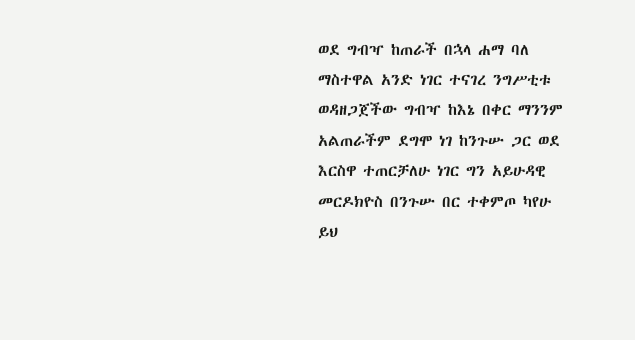ወደ ግብዣ ከጠራች በኋላ ሐማ ባለ ማስተዋል አንድ ነገር ተናገረ ንግሥቲቱ ወዳዘጋጀችው ግብዣ ከእኔ በቀር ማንንም አልጠራችም ደግሞ ነገ ከንጉሡ ጋር ወደ እርስዋ ተጠርቻለሁ ነገር ግን አይሁዳዊ መርዶክዮስ በንጉሡ በር ተቀምጦ ካየሁ ይህ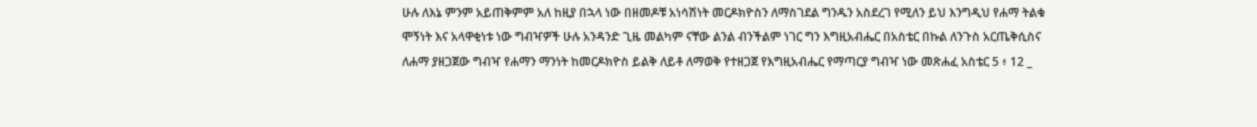ሁሉ ለእኔ ምንም አይጠቅምም አለ ከዚያ በኋላ ነው በዘመዶቹ አነሳሽነት መርዶክዮስን ለማስገደል ግንዱን አስደረገ የሚለን ይህ እንግዲህ የሐማ ትልቁ ሞኝነት እና አላዋቂነቱ ነው ግብዣዎች ሁሉ አንዳንድ ጊዜ መልካም ናቸው ልንል ብንችልም ነገር ግን እግዚአብሔር በአስቴር በኩል ለንጉስ አርጤቅሲስና ለሐማ ያዘጋጀው ግብዣ የሐማን ማንነት ከመርዶክዮስ ይልቅ ለይቶ ለማወቅ የተዘጋጀ የእግዚአብሔር የማጣርያ ግብዣ ነው መጽሐፈ አስቴር 5 ፥ 12 _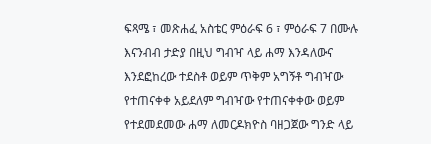ፍጻሜ ፣ መጽሐፈ አስቴር ምዕራፍ 6 ፣ ምዕራፍ 7 በሙሉ እናንብብ ታድያ በዚህ ግብዣ ላይ ሐማ እንዳለውና እንደፎከረው ተደስቶ ወይም ጥቅም አግኝቶ ግብዣው የተጠናቀቀ አይደለም ግብዣው የተጠናቀቀው ወይም የተደመደመው ሐማ ለመርዶክዮስ ባዘጋጀው ግንድ ላይ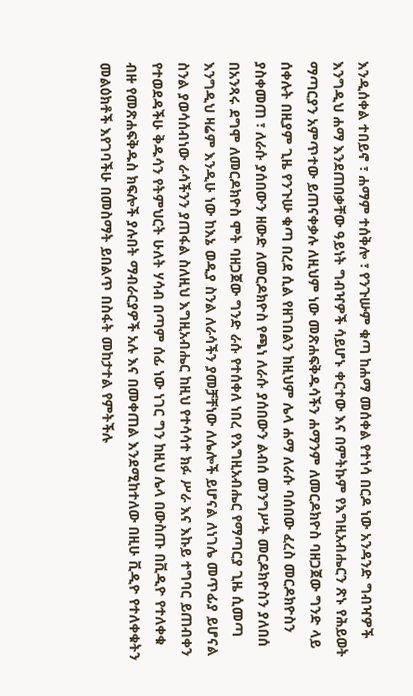እንዲሰቀል ተበይኖ ፣ ሐማም ተሰቅሎ ፣ የንጉሡም ቁጣ ከሐማ መሰቀል የተነሳ በርዶ ነው አንዳንድ ግብዣዎች እንግዲህ ሐማ እንደጠበቃቸው ዓይነት ግብዣዎች ሳይሆኑ ቀርተው እና በምትኩም የእግዚአብሔርን ጽኑ የሕይወት ማጣርያን አምጥተው ይጠናቀቃሉ ለዚህም ነው መጽሐፍቅዱሳችን ሐማንም ለመርዶክዮስ ባዘጋጀው ግንድ ላይ ሰቀሉት በዚያም ጊዜ የንጉሡ ቁጣ በረደ ሲል የዘገበልን ከዚህም ሌላ ሐማ ለራሱ ባሰበው ፈረስ መርዶክዮስን ያስቀመጠ ፣ ለራሱ ያሰበውን ዘውድ ለመርዶክዮስ የጫነ ለራሱ ያሰበውን ልብሰ መንግሥት መርዶክዮስን ያለበሰ በአንጻሩ ደግሞ ለመርዶክዮስ ሞት ባዘጋጀው ግንድ ራሱ የተሰቀለ ነበረ የእግዚአብሔር የማጣርያ ጊዜ ሲመጣ እንግዲህ ዛሬም እንዲሁ ነው ከእኔ ወዲያ ስንል ለራሳችን ያመቻቸነው ለሌሎች ይሆናል ለነገሌ መጥፊያ ይሆናል ስንል ያወሳሰብነው ራሳችንን ያጠፋል ስለዚህ እግዚአብሔር ከዚህ የተሳሳተ ክፉ ሥራ እና እኩይ ተግባር ይጠብቀን የተወደዳችሁ ቅዱሳን የትምህርት ሁለት ሃሳብ በጣም ሰፊ ነው ነገር ግን ከዚህ ሌላ በውስጡ በቪዲዮ የተለቀቁ ብዙ የመጽሐፍቅዱስ ክፍሎች ያሉበት ማብራርያዎች አሉ እና በመቀጠል እንደሚከተለው በዚሁ ቪዲዮ የተለቀቁትን መልዕክቶች እየገባችሁ በመስማት ይበልጥ በስፋት መከታተል የምትችሉ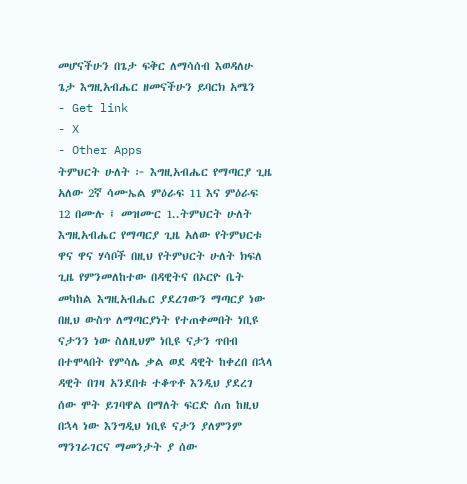መሆናችሁን በጌታ ፍቅር ለማሳሰብ እወዳለሁ ጌታ እግዚአብሔር ዘመናችሁን ይባርክ አሜን
- Get link
- X
- Other Apps
ትምህርት ሁለት ፦ እግዚአብሔር የማጣርያ ጊዜ አለው 2ኛ ሳሙኤል ምዕራፍ 11 እና ምዕራፍ 12 በሙሉ ፤ መዝሙር 1..ትምህርት ሁለት እግዚአብሔር የማጣርያ ጊዜ አለው የትምህርቱ ዋና ዋና ሃሳቦች በዚህ የትምህርት ሁለት ክፍለ ጊዜ የምንመለከተው በዳዊትና በኦርዮ ቤት መካከል እግዚአብሔር ያደረገውን ማጣርያ ነው በዚህ ውስጥ ለማጣርያነት የተጠቀመበት ነቢዩ ናታንን ነው ስለዚህም ነቢዩ ናታን ጥበብ በተሞላበት የምሳሌ ቃል ወደ ዳዊት ከቀረበ በኋላ ዳዊት በገዛ አንደበቱ ተቆጥቶ እንዲህ ያደረገ ሰው ሞት ይገባዋል በማለት ፍርድ ሰጠ ከዚህ በኋላ ነው እንግዲህ ነቢዩ ናታን ያለምንም ማንገራገርና ማመንታት ያ ሰው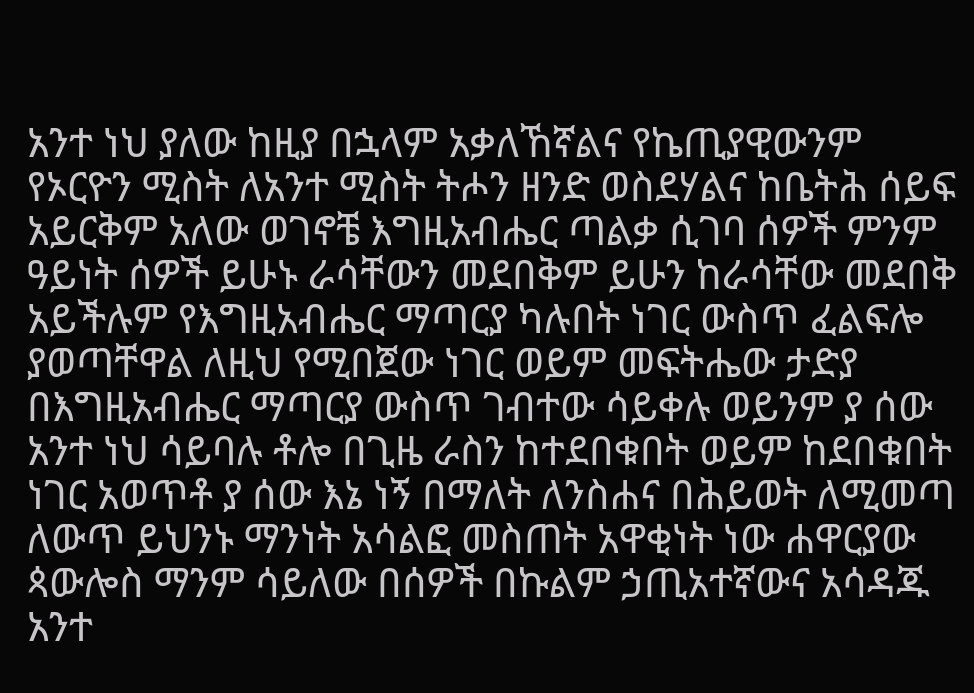አንተ ነህ ያለው ከዚያ በኋላም አቃለኸኛልና የኬጢያዊውንም የኦርዮን ሚስት ለአንተ ሚስት ትሖን ዘንድ ወስደሃልና ከቤትሕ ሰይፍ አይርቅም አለው ወገኖቼ እግዚአብሔር ጣልቃ ሲገባ ሰዎች ምንም ዓይነት ሰዎች ይሁኑ ራሳቸውን መደበቅም ይሁን ከራሳቸው መደበቅ አይችሉም የእግዚአብሔር ማጣርያ ካሉበት ነገር ውስጥ ፈልፍሎ ያወጣቸዋል ለዚህ የሚበጀው ነገር ወይም መፍትሔው ታድያ በእግዚአብሔር ማጣርያ ውስጥ ገብተው ሳይቀሉ ወይንም ያ ሰው አንተ ነህ ሳይባሉ ቶሎ በጊዜ ራስን ከተደበቁበት ወይም ከደበቁበት ነገር አወጥቶ ያ ሰው እኔ ነኝ በማለት ለንስሐና በሕይወት ለሚመጣ ለውጥ ይህንኑ ማንነት አሳልፎ መስጠት አዋቂነት ነው ሐዋርያው ጳውሎስ ማንም ሳይለው በሰዎች በኩልም ኃጢአተኛውና አሳዳጁ አንተ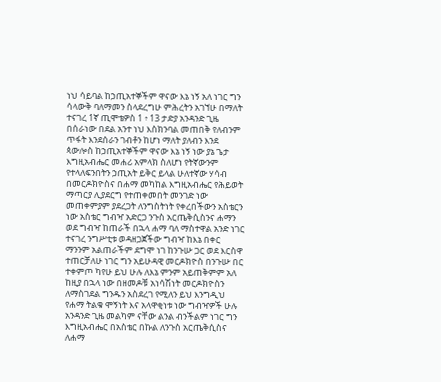ነህ ሳይባል ከኃጢአተኞችም ዋናው እኔ ነኝ አለ ነገር ግን ሳላውቅ ባለማመን ስላደረግሁ ምሕረትን አገኘሁ በማለት ተናገረ 1ኛ ጢሞቴዎስ 1 ፥ 13 ታድያ አንዳንድ ጊዜ በሰራነው በደል አንተ ነህ እስክንባል መጠበቅ የለብንም ጥፋት እንደሰራን ገብቶን ከሆነ ማለት ያለብን እንደ ጳውሎስ ከኃጢአተኞችም ዋናው እኔ ነኝ ነው ያኔ ጌታ እግዚአብሔር መሐሪ አምላክ ስለሆነ የትኛውንም የተላለፍንበትን ኃጢአት ይቅር ይላል ሁለተኛው ሃሳብ በመርዶክዮስና በሐማ መካከል እግዚአብሔር የሕይወት ማጣርያ ሊያደርግ የተጠቀመበት መንገድ ነው መጠቀምያም ያደረጋት ለንግስትነት የቀረበችውን አስቴርን ነው አስቴር ግብዣ አድርጋ ንጉስ አርጤቅሲስንና ሐማን ወደ ግብዣ ከጠራች በኋላ ሐማ ባለ ማስተዋል አንድ ነገር ተናገረ ንግሥቲቱ ወዳዘጋጀችው ግብዣ ከእኔ በቀር ማንንም አልጠራችም ደግሞ ነገ ከንጉሡ ጋር ወደ እርስዋ ተጠርቻለሁ ነገር ግን አይሁዳዊ መርዶክዮስ በንጉሡ በር ተቀምጦ ካየሁ ይህ ሁሉ ለእኔ ምንም አይጠቅምም አለ ከዚያ በኋላ ነው በዘመዶቹ አነሳሽነት መርዶክዮስን ለማስገደል ግንዱን አስደረገ የሚለን ይህ እንግዲህ የሐማ ትልቁ ሞኝነት እና አላዋቂነቱ ነው ግብዣዎች ሁሉ አንዳንድ ጊዜ መልካም ናቸው ልንል ብንችልም ነገር ግን እግዚአብሔር በአስቴር በኩል ለንጉስ አርጤቅሲስና ለሐማ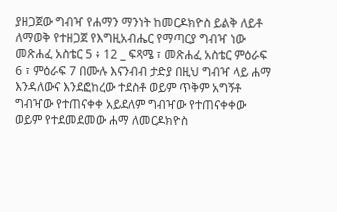ያዘጋጀው ግብዣ የሐማን ማንነት ከመርዶክዮስ ይልቅ ለይቶ ለማወቅ የተዘጋጀ የእግዚአብሔር የማጣርያ ግብዣ ነው መጽሐፈ አስቴር 5 ፥ 12 _ ፍጻሜ ፣ መጽሐፈ አስቴር ምዕራፍ 6 ፣ ምዕራፍ 7 በሙሉ እናንብብ ታድያ በዚህ ግብዣ ላይ ሐማ እንዳለውና እንደፎከረው ተደስቶ ወይም ጥቅም አግኝቶ ግብዣው የተጠናቀቀ አይደለም ግብዣው የተጠናቀቀው ወይም የተደመደመው ሐማ ለመርዶክዮስ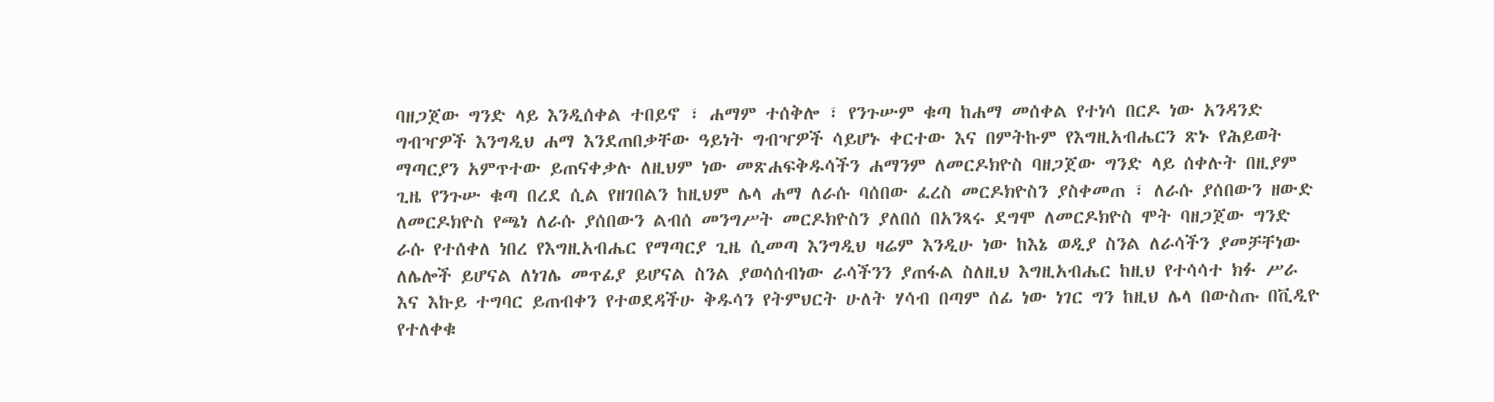ባዘጋጀው ግንድ ላይ እንዲሰቀል ተበይኖ ፣ ሐማም ተሰቅሎ ፣ የንጉሡም ቁጣ ከሐማ መሰቀል የተነሳ በርዶ ነው አንዳንድ ግብዣዎች እንግዲህ ሐማ እንደጠበቃቸው ዓይነት ግብዣዎች ሳይሆኑ ቀርተው እና በምትኩም የእግዚአብሔርን ጽኑ የሕይወት ማጣርያን አምጥተው ይጠናቀቃሉ ለዚህም ነው መጽሐፍቅዱሳችን ሐማንም ለመርዶክዮስ ባዘጋጀው ግንድ ላይ ሰቀሉት በዚያም ጊዜ የንጉሡ ቁጣ በረደ ሲል የዘገበልን ከዚህም ሌላ ሐማ ለራሱ ባሰበው ፈረስ መርዶክዮስን ያስቀመጠ ፣ ለራሱ ያሰበውን ዘውድ ለመርዶክዮስ የጫነ ለራሱ ያሰበውን ልብሰ መንግሥት መርዶክዮስን ያለበሰ በአንጻሩ ደግሞ ለመርዶክዮስ ሞት ባዘጋጀው ግንድ ራሱ የተሰቀለ ነበረ የእግዚአብሔር የማጣርያ ጊዜ ሲመጣ እንግዲህ ዛሬም እንዲሁ ነው ከእኔ ወዲያ ስንል ለራሳችን ያመቻቸነው ለሌሎች ይሆናል ለነገሌ መጥፊያ ይሆናል ስንል ያወሳሰብነው ራሳችንን ያጠፋል ስለዚህ እግዚአብሔር ከዚህ የተሳሳተ ክፉ ሥራ እና እኩይ ተግባር ይጠብቀን የተወደዳችሁ ቅዱሳን የትምህርት ሁለት ሃሳብ በጣም ሰፊ ነው ነገር ግን ከዚህ ሌላ በውስጡ በቪዲዮ የተለቀቁ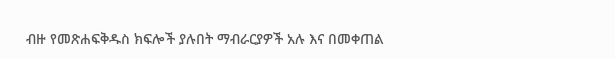ብዙ የመጽሐፍቅዱስ ክፍሎች ያሉበት ማብራርያዎች አሉ እና በመቀጠል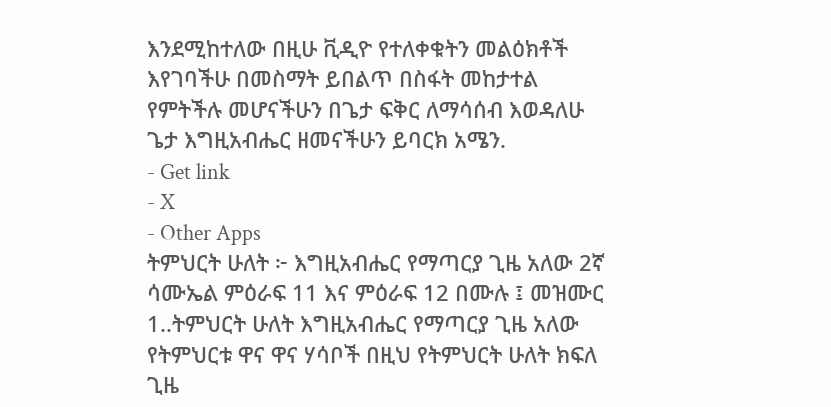እንደሚከተለው በዚሁ ቪዲዮ የተለቀቁትን መልዕክቶች እየገባችሁ በመስማት ይበልጥ በስፋት መከታተል የምትችሉ መሆናችሁን በጌታ ፍቅር ለማሳሰብ እወዳለሁ ጌታ እግዚአብሔር ዘመናችሁን ይባርክ አሜን.
- Get link
- X
- Other Apps
ትምህርት ሁለት ፦ እግዚአብሔር የማጣርያ ጊዜ አለው 2ኛ ሳሙኤል ምዕራፍ 11 እና ምዕራፍ 12 በሙሉ ፤ መዝሙር 1..ትምህርት ሁለት እግዚአብሔር የማጣርያ ጊዜ አለው የትምህርቱ ዋና ዋና ሃሳቦች በዚህ የትምህርት ሁለት ክፍለ ጊዜ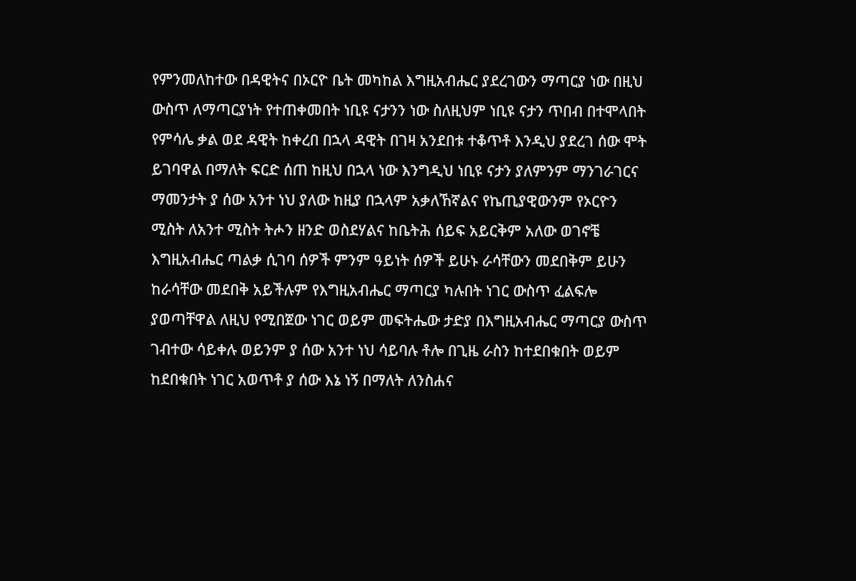የምንመለከተው በዳዊትና በኦርዮ ቤት መካከል እግዚአብሔር ያደረገውን ማጣርያ ነው በዚህ ውስጥ ለማጣርያነት የተጠቀመበት ነቢዩ ናታንን ነው ስለዚህም ነቢዩ ናታን ጥበብ በተሞላበት የምሳሌ ቃል ወደ ዳዊት ከቀረበ በኋላ ዳዊት በገዛ አንደበቱ ተቆጥቶ እንዲህ ያደረገ ሰው ሞት ይገባዋል በማለት ፍርድ ሰጠ ከዚህ በኋላ ነው እንግዲህ ነቢዩ ናታን ያለምንም ማንገራገርና ማመንታት ያ ሰው አንተ ነህ ያለው ከዚያ በኋላም አቃለኸኛልና የኬጢያዊውንም የኦርዮን ሚስት ለአንተ ሚስት ትሖን ዘንድ ወስደሃልና ከቤትሕ ሰይፍ አይርቅም አለው ወገኖቼ እግዚአብሔር ጣልቃ ሲገባ ሰዎች ምንም ዓይነት ሰዎች ይሁኑ ራሳቸውን መደበቅም ይሁን ከራሳቸው መደበቅ አይችሉም የእግዚአብሔር ማጣርያ ካሉበት ነገር ውስጥ ፈልፍሎ ያወጣቸዋል ለዚህ የሚበጀው ነገር ወይም መፍትሔው ታድያ በእግዚአብሔር ማጣርያ ውስጥ ገብተው ሳይቀሉ ወይንም ያ ሰው አንተ ነህ ሳይባሉ ቶሎ በጊዜ ራስን ከተደበቁበት ወይም ከደበቁበት ነገር አወጥቶ ያ ሰው እኔ ነኝ በማለት ለንስሐና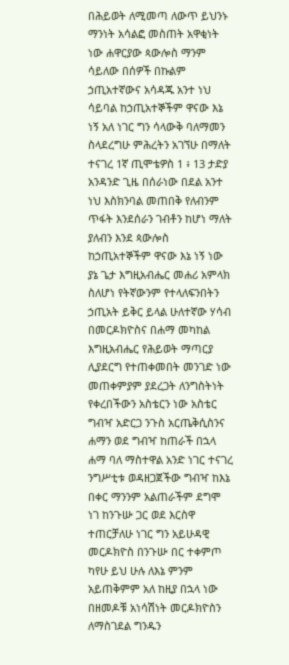በሕይወት ለሚመጣ ለውጥ ይህንኑ ማንነት አሳልፎ መስጠት አዋቂነት ነው ሐዋርያው ጳውሎስ ማንም ሳይለው በሰዎች በኩልም ኃጢአተኛውና አሳዳጁ አንተ ነህ ሳይባል ከኃጢአተኞችም ዋናው እኔ ነኝ አለ ነገር ግን ሳላውቅ ባለማመን ስላደረግሁ ምሕረትን አገኘሁ በማለት ተናገረ 1ኛ ጢሞቴዎስ 1 ፥ 13 ታድያ አንዳንድ ጊዜ በሰራነው በደል አንተ ነህ እስክንባል መጠበቅ የለብንም ጥፋት እንደሰራን ገብቶን ከሆነ ማለት ያለብን እንደ ጳውሎስ ከኃጢአተኞችም ዋናው እኔ ነኝ ነው ያኔ ጌታ እግዚአብሔር መሐሪ አምላክ ስለሆነ የትኛውንም የተላለፍንበትን ኃጢአት ይቅር ይላል ሁለተኛው ሃሳብ በመርዶክዮስና በሐማ መካከል እግዚአብሔር የሕይወት ማጣርያ ሊያደርግ የተጠቀመበት መንገድ ነው መጠቀምያም ያደረጋት ለንግስትነት የቀረበችውን አስቴርን ነው አስቴር ግብዣ አድርጋ ንጉስ አርጤቅሲስንና ሐማን ወደ ግብዣ ከጠራች በኋላ ሐማ ባለ ማስተዋል አንድ ነገር ተናገረ ንግሥቲቱ ወዳዘጋጀችው ግብዣ ከእኔ በቀር ማንንም አልጠራችም ደግሞ ነገ ከንጉሡ ጋር ወደ እርስዋ ተጠርቻለሁ ነገር ግን አይሁዳዊ መርዶክዮስ በንጉሡ በር ተቀምጦ ካየሁ ይህ ሁሉ ለእኔ ምንም አይጠቅምም አለ ከዚያ በኋላ ነው በዘመዶቹ አነሳሽነት መርዶክዮስን ለማስገደል ግንዱን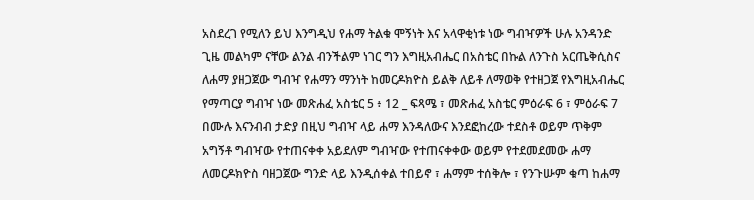አስደረገ የሚለን ይህ እንግዲህ የሐማ ትልቁ ሞኝነት እና አላዋቂነቱ ነው ግብዣዎች ሁሉ አንዳንድ ጊዜ መልካም ናቸው ልንል ብንችልም ነገር ግን እግዚአብሔር በአስቴር በኩል ለንጉስ አርጤቅሲስና ለሐማ ያዘጋጀው ግብዣ የሐማን ማንነት ከመርዶክዮስ ይልቅ ለይቶ ለማወቅ የተዘጋጀ የእግዚአብሔር የማጣርያ ግብዣ ነው መጽሐፈ አስቴር 5 ፥ 12 _ ፍጻሜ ፣ መጽሐፈ አስቴር ምዕራፍ 6 ፣ ምዕራፍ 7 በሙሉ እናንብብ ታድያ በዚህ ግብዣ ላይ ሐማ እንዳለውና እንደፎከረው ተደስቶ ወይም ጥቅም አግኝቶ ግብዣው የተጠናቀቀ አይደለም ግብዣው የተጠናቀቀው ወይም የተደመደመው ሐማ ለመርዶክዮስ ባዘጋጀው ግንድ ላይ እንዲሰቀል ተበይኖ ፣ ሐማም ተሰቅሎ ፣ የንጉሡም ቁጣ ከሐማ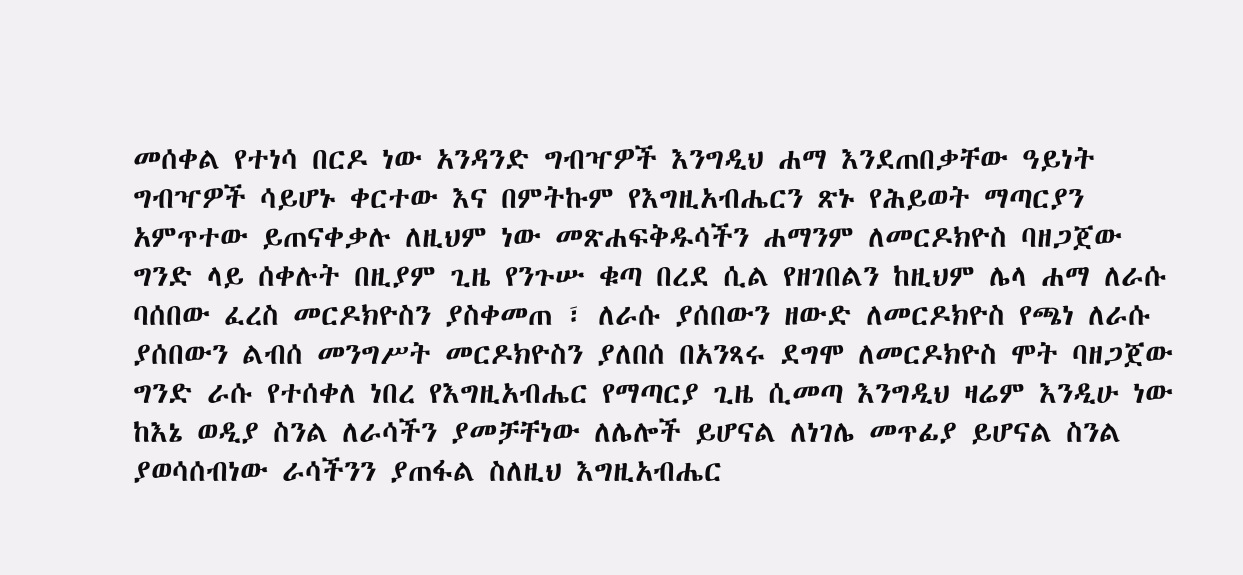መሰቀል የተነሳ በርዶ ነው አንዳንድ ግብዣዎች እንግዲህ ሐማ እንደጠበቃቸው ዓይነት ግብዣዎች ሳይሆኑ ቀርተው እና በምትኩም የእግዚአብሔርን ጽኑ የሕይወት ማጣርያን አምጥተው ይጠናቀቃሉ ለዚህም ነው መጽሐፍቅዱሳችን ሐማንም ለመርዶክዮስ ባዘጋጀው ግንድ ላይ ሰቀሉት በዚያም ጊዜ የንጉሡ ቁጣ በረደ ሲል የዘገበልን ከዚህም ሌላ ሐማ ለራሱ ባሰበው ፈረስ መርዶክዮስን ያስቀመጠ ፣ ለራሱ ያሰበውን ዘውድ ለመርዶክዮስ የጫነ ለራሱ ያሰበውን ልብሰ መንግሥት መርዶክዮስን ያለበሰ በአንጻሩ ደግሞ ለመርዶክዮስ ሞት ባዘጋጀው ግንድ ራሱ የተሰቀለ ነበረ የእግዚአብሔር የማጣርያ ጊዜ ሲመጣ እንግዲህ ዛሬም እንዲሁ ነው ከእኔ ወዲያ ስንል ለራሳችን ያመቻቸነው ለሌሎች ይሆናል ለነገሌ መጥፊያ ይሆናል ስንል ያወሳሰብነው ራሳችንን ያጠፋል ስለዚህ እግዚአብሔር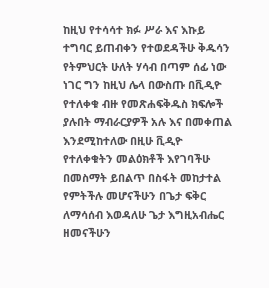ከዚህ የተሳሳተ ክፉ ሥራ እና እኩይ ተግባር ይጠብቀን የተወደዳችሁ ቅዱሳን የትምህርት ሁለት ሃሳብ በጣም ሰፊ ነው ነገር ግን ከዚህ ሌላ በውስጡ በቪዲዮ የተለቀቁ ብዙ የመጽሐፍቅዱስ ክፍሎች ያሉበት ማብራርያዎች አሉ እና በመቀጠል እንደሚከተለው በዚሁ ቪዲዮ የተለቀቁትን መልዕክቶች እየገባችሁ በመስማት ይበልጥ በስፋት መከታተል የምትችሉ መሆናችሁን በጌታ ፍቅር ለማሳሰብ እወዳለሁ ጌታ እግዚአብሔር ዘመናችሁን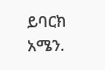ይባርክ አሜን.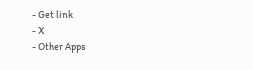- Get link
- X
- Other Apps